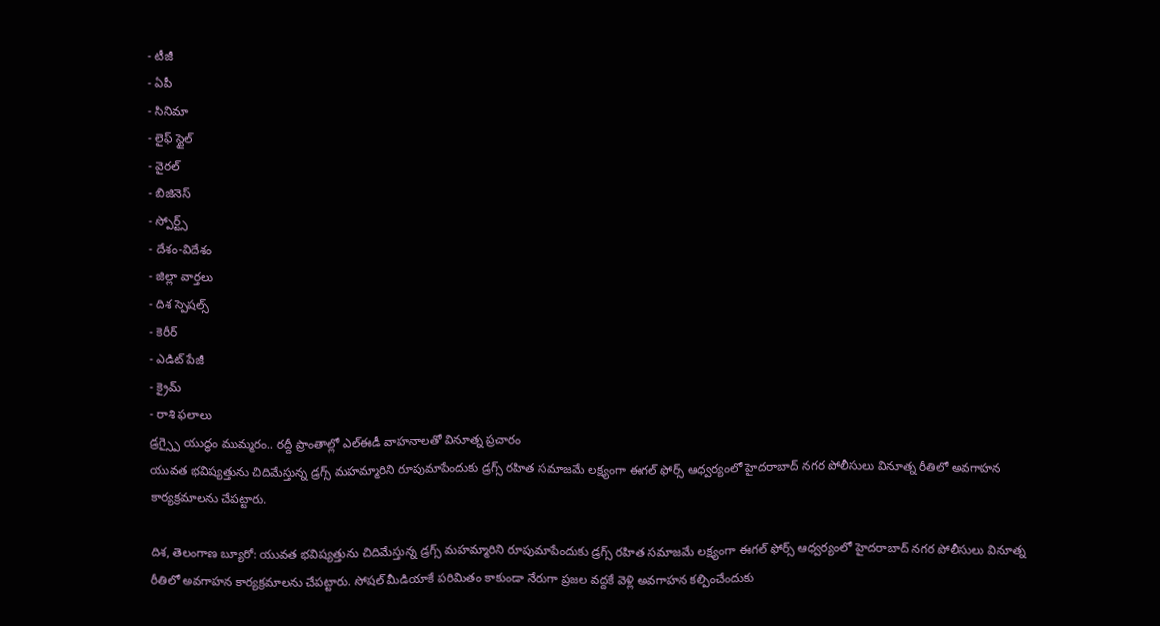- టీజీ
- ఏపీ
- సినిమా
- లైఫ్ స్టైల్
- వైరల్
- బిజినెస్
- స్పోర్ట్స్
- దేశం-విదేశం
- జిల్లా వార్తలు
- దిశ స్పెషల్స్
- కెరీర్
- ఎడిట్ పేజీ
- క్రైమ్
- రాశి ఫలాలు
డ్రగ్స్పై యుద్ధం ముమ్మరం.. రద్దీ ప్రాంతాల్లో ఎల్ఈడీ వాహనాలతో వినూత్న ప్రచారం
యువత భవిష్యత్తును చిదిమేస్తున్న డ్రగ్స్ మహమ్మారిని రూపుమాపేందుకు డ్రగ్స్ రహిత సమాజమే లక్ష్యంగా ఈగల్ ఫోర్స్ ఆధ్వర్యంలో హైదరాబాద్ నగర పోలీసులు వినూత్న రీతిలో అవగాహన కార్యక్రమాలను చేపట్టారు.

దిశ, తెలంగాణ బ్యూరో: యువత భవిష్యత్తును చిదిమేస్తున్న డ్రగ్స్ మహమ్మారిని రూపుమాపేందుకు డ్రగ్స్ రహిత సమాజమే లక్ష్యంగా ఈగల్ ఫోర్స్ ఆధ్వర్యంలో హైదరాబాద్ నగర పోలీసులు వినూత్న రీతిలో అవగాహన కార్యక్రమాలను చేపట్టారు. సోషల్ మీడియాకే పరిమితం కాకుండా నేరుగా ప్రజల వద్దకే వెళ్లి అవగాహన కల్పించేందుకు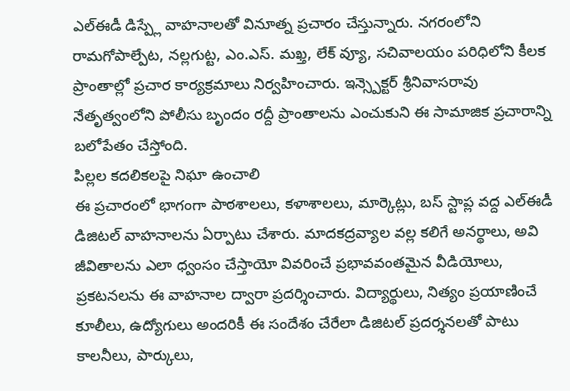ఎల్ఈడీ డిస్ప్లే వాహనాలతో వినూత్న ప్రచారం చేస్తున్నారు. నగరంలోని రామగోపాల్పేట, నల్లగుట్ట, ఎం.ఎస్. మఖ్త, లేక్ వ్యూ, సచివాలయం పరిధిలోని కీలక ప్రాంతాల్లో ప్రచార కార్యక్రమాలు నిర్వహించారు. ఇన్స్పెక్టర్ శ్రీనివాసరావు నేతృత్వంలోని పోలీసు బృందం రద్దీ ప్రాంతాలను ఎంచుకుని ఈ సామాజిక ప్రచారాన్ని బలోపేతం చేస్తోంది.
పిల్లల కదలికలపై నిఘా ఉంచాలి
ఈ ప్రచారంలో భాగంగా పాఠశాలలు, కళాశాలలు, మార్కెట్లు, బస్ స్టాప్ల వద్ద ఎల్ఈడీ డిజిటల్ వాహనాలను ఏర్పాటు చేశారు. మాదకద్రవ్యాల వల్ల కలిగే అనర్థాలు, అవి జీవితాలను ఎలా ధ్వంసం చేస్తాయో వివరించే ప్రభావవంతమైన వీడియోలు, ప్రకటనలను ఈ వాహనాల ద్వారా ప్రదర్శించారు. విద్యార్థులు, నిత్యం ప్రయాణించే కూలీలు, ఉద్యోగులు అందరికీ ఈ సందేశం చేరేలా డిజిటల్ ప్రదర్శనలతో పాటు కాలనీలు, పార్కులు,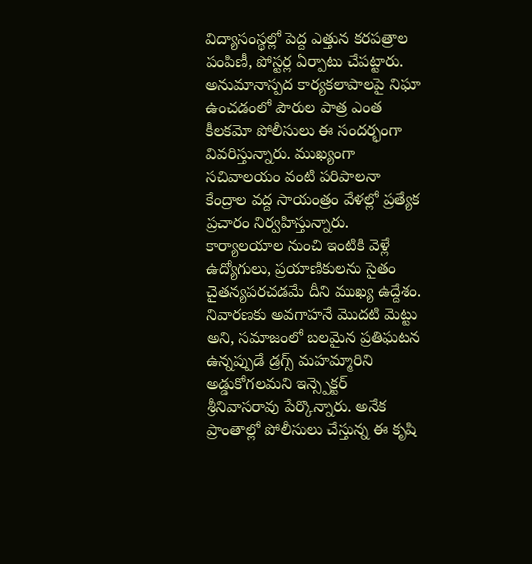విద్యాసంస్థల్లో పెద్ద ఎత్తున కరపత్రాల పంపిణీ, పోస్టర్ల ఏర్పాటు చేపట్టారు. అనుమానాస్పద కార్యకలాపాలపై నిఘా ఉంచడంలో పౌరుల పాత్ర ఎంత కీలకమో పోలీసులు ఈ సందర్భంగా వివరిస్తున్నారు. ముఖ్యంగా సచివాలయం వంటి పరిపాలనా కేంద్రాల వద్ద సాయంత్రం వేళల్లో ప్రత్యేక ప్రచారం నిర్వహిస్తున్నారు. కార్యాలయాల నుంచి ఇంటికి వెళ్లే ఉద్యోగులు, ప్రయాణికులను సైతం చైతన్యపరచడమే దీని ముఖ్య ఉద్దేశం. నివారణకు అవగాహనే మొదటి మెట్టు అని, సమాజంలో బలమైన ప్రతిఘటన ఉన్నప్పుడే డ్రగ్స్ మహమ్మారిని అడ్డుకోగలమని ఇన్స్పెక్టర్ శ్రీనివాసరావు పేర్కొన్నారు. అనేక ప్రాంతాల్లో పోలీసులు చేస్తున్న ఈ కృషి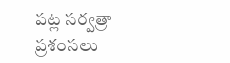పట్ల సర్వత్రా ప్రశంసలు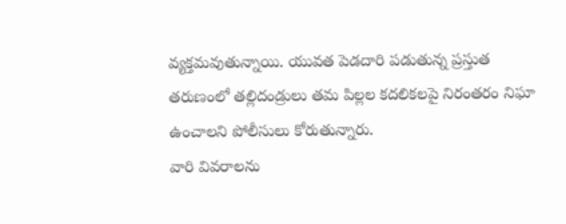వ్యక్తమవుతున్నాయి. యువత పెడదారి పడుతున్న ప్రస్తుత తరుణంలో తల్లిదండ్రులు తమ పిల్లల కదలికలపై నిరంతరం నిఘా ఉంచాలని పోలీసులు కోరుతున్నారు.
వారి వివరాలను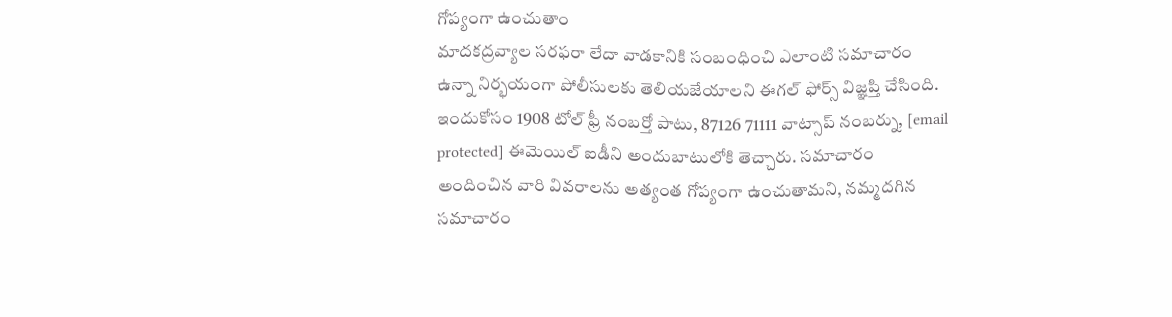గోప్యంగా ఉంచుతాం
మాదకద్రవ్యాల సరఫరా లేదా వాడకానికి సంబంధించి ఎలాంటి సమాచారం ఉన్నా నిర్భయంగా పోలీసులకు తెలియజేయాలని ఈగల్ ఫోర్స్ విజ్ఞప్తి చేసింది. ఇందుకోసం 1908 టోల్ ఫ్రీ నంబర్తో పాటు, 87126 71111 వాట్సాప్ నంబర్ను, [email protected] ఈమెయిల్ ఐడీని అందుబాటులోకి తెచ్చారు. సమాచారం అందించిన వారి వివరాలను అత్యంత గోప్యంగా ఉంచుతామని, నమ్మదగిన సమాచారం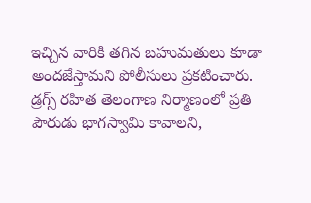ఇచ్చిన వారికి తగిన బహుమతులు కూడా అందజేస్తామని పోలీసులు ప్రకటించారు. డ్రగ్స్ రహిత తెలంగాణ నిర్మాణంలో ప్రతి పౌరుడు భాగస్వామి కావాలని,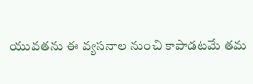యువతను ఈ వ్యసనాల నుంచి కాపాడటమే తమ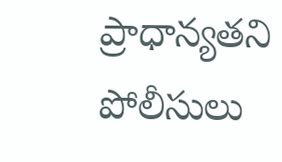ప్రాధాన్యతని పోలీసులు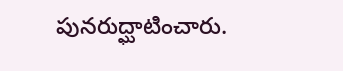పునరుద్ఘాటించారు.